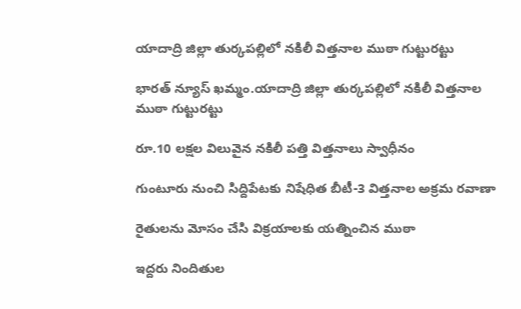యాదాద్రి జిల్లా తుర్కపల్లిలో నకిలీ విత్తనాల ముఠా గుట్టురట్టు

భారత్ న్యూస్ ఖమ్మం.యాదాద్రి జిల్లా తుర్కపల్లిలో నకిలీ విత్తనాల ముఠా గుట్టురట్టు

రూ.10 లక్షల విలువైన నకిలీ పత్తి విత్తనాలు స్వాధీనం

గుంటూరు నుంచి సిద్దిపేటకు నిషేధిత బీటీ-3 విత్తనాల అక్రమ రవాణా

రైతులను మోసం చేసి విక్రయాలకు యత్నించిన ముఠా

ఇద్దరు నిందితుల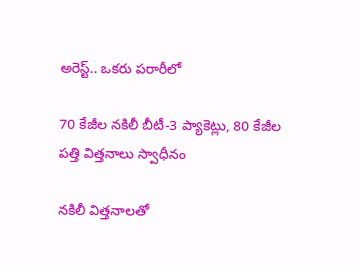అరెస్ట్.. ఒకరు పరారీలో

70 కేజీల నకిలీ బీటీ-3 ప్యాకెట్లు, 80 కేజీల పత్తి విత్తనాలు స్వాధీనం

నకిలీ విత్తనాలతో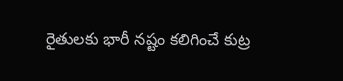రైతులకు భారీ నష్టం కలిగించే కుట్ర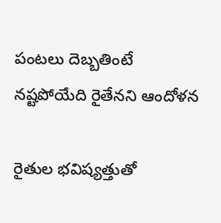పంటలు దెబ్బతింటే నష్టపోయేది రైతేనని ఆందోళన

రైతుల భవిష్యత్తుతో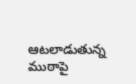ఆటలాడుతున్న ముఠాపై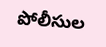పోలీసుల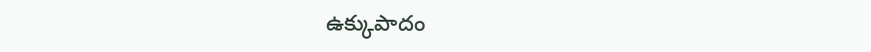ఉక్కుపాదం